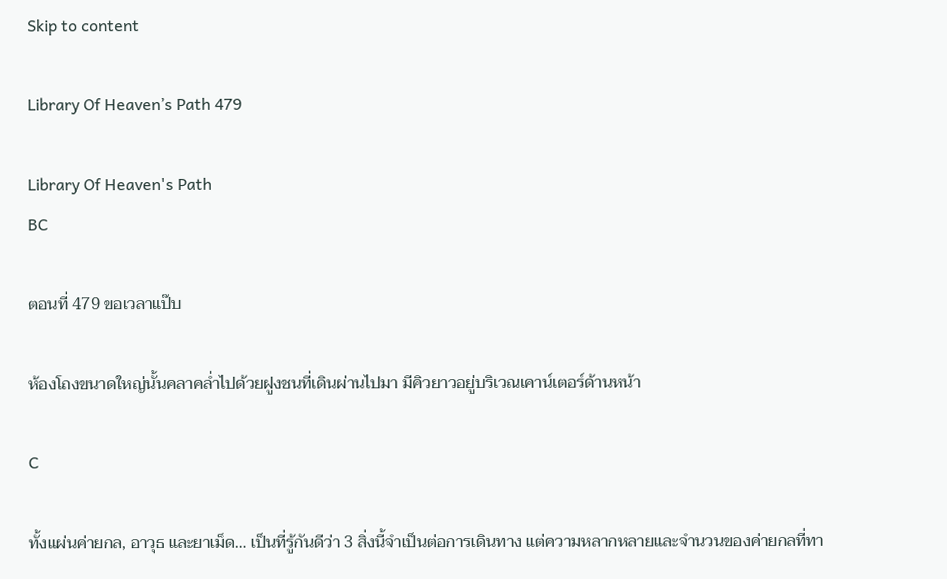Skip to content

Library Of Heaven’s Path 479

Library Of Heaven's Path
BC

ตอนที่ 479 ขอเวลาแป๊บ

ห้องโถงขนาดใหญ่นั้นคลาคล่ำไปด้วยฝูงชนที่เดินผ่านไปมา มีคิวยาวอยู่บริเวณเคาน์เตอร์ด้านหน้า

C

ทั้งแผ่นค่ายกล, อาวุธ และยาเม็ด… เป็นที่รู้กันดีว่า 3 สิ่งนี้จำเป็นต่อการเดินทาง แต่ความหลากหลายและจำนวนของค่ายกลที่ทา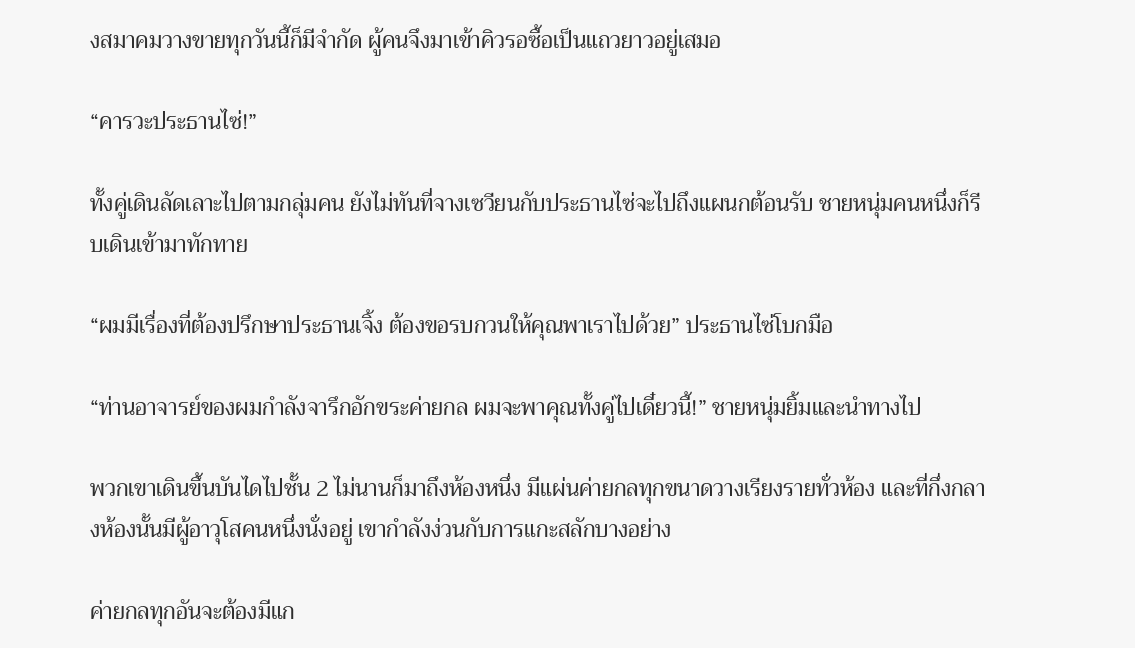งสมาคมวางขายทุกวันนี้ก็มีจำกัด ผู้คนจึงมาเข้าคิวรอซื้อเป็นแถวยาวอยู่เสมอ

“คารวะประธานไซ่!”

ทั้งคู่เดินลัดเลาะไปตามกลุ่มคน ยังไม่ทันที่จางเซวียนกับประธานไซ่จะไปถึงแผนกต้อนรับ ชายหนุ่มคนหนึ่งก็รีบเดินเข้ามาทักทาย

“ผมมีเรื่องที่ต้องปรึกษาประธานเจิ้ง ต้องขอรบกวนให้คุณพาเราไปด้วย” ประธานไซ่โบกมือ

“ท่านอาจารย์ของผมกำลังจารึกอักขระค่ายกล ผมจะพาคุณทั้งคู่ไปเดี๋ยวนี้!” ชายหนุ่มยิ้มและนำทางไป

พวกเขาเดินขึ้นบันไดไปชั้น 2 ไม่นานก็มาถึงห้องหนึ่ง มีแผ่นค่ายกลทุกขนาดวางเรียงรายทั่วห้อง และที่กึ่งกลางห้องนั้นมีผู้อาวุโสคนหนึ่งนั่งอยู่ เขากำลังง่วนกับการแกะสลักบางอย่าง

ค่ายกลทุกอันจะต้องมีแก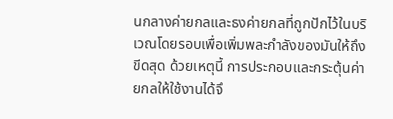นกลางค่ายกลและธงค่ายกลที่ถูกปักไว้ในบริเวณโดยรอบเพื่อเพิ่มพละกำลังของมันให้ถึงขีดสุด ด้วยเหตุนี้ การประกอบและกระตุ้นค่ายกลให้ใช้งานได้จึ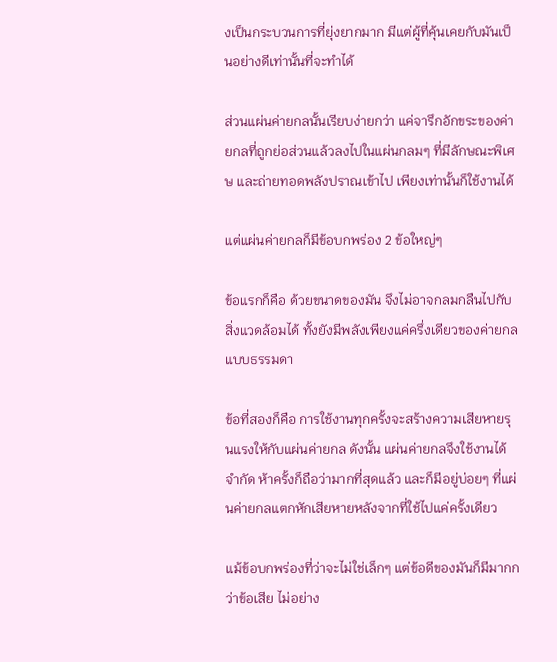งเป็นกระบวนการที่ยุ่งยากมาก มีแต่ผู้ที่คุ้นเคยกับมันเป็นอย่างดีเท่านั้นที่จะทำได้

ส่วนแผ่นค่ายกลนั้นเรียบง่ายกว่า แค่จารึกอักขระของค่ายกลที่ถูกย่อส่วนแล้วลงไปในแผ่นกลมๆ ที่มีลักษณะพิเศษ และถ่ายทอดพลังปราณเข้าไป เพียงเท่านั้นก็ใช้งานได้

แต่แผ่นค่ายกลก็มีข้อบกพร่อง 2 ข้อใหญ่ๆ

ข้อแรกก็คือ ด้วยขนาดของมัน จึงไม่อาจกลมกลืนไปกับสิ่งแวดล้อมได้ ทั้งยังมีพลังเพียงแค่ครึ่งเดียวของค่ายกลแบบธรรมดา

ข้อที่สองก็คือ การใช้งานทุกครั้งจะสร้างความเสียหายรุนแรงให้กับแผ่นค่ายกล ดังนั้น แผ่นค่ายกลจึงใช้งานได้จำกัด ห้าครั้งก็ถือว่ามากที่สุดแล้ว และก็มีอยู่บ่อยๆ ที่แผ่นค่ายกลแตกหักเสียหายหลังจากที่ใช้ไปแค่ครั้งเดียว

แม้ข้อบกพร่องที่ว่าจะไม่ใช่เล็กๆ แต่ข้อดีของมันก็มีมากกว่าข้อเสีย ไม่อย่าง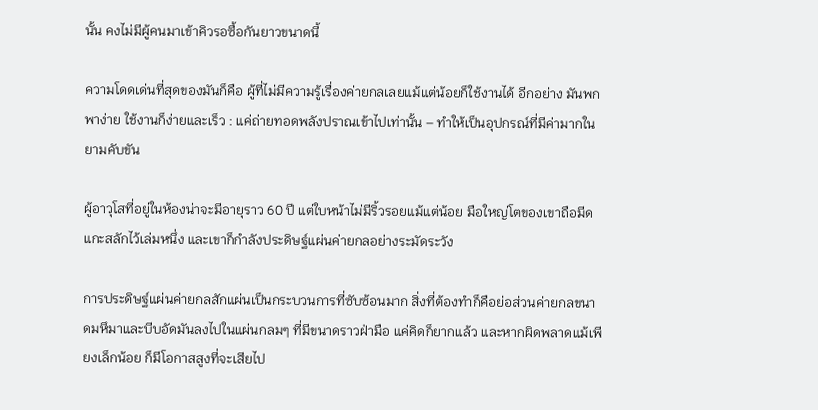นั้น คงไม่มีผู้คนมาเข้าคิวรอซื้อกันยาวขนาดนี้

ความโดดเด่นที่สุดของมันก็คือ ผู้ที่ไม่มีความรู้เรื่องค่ายกลเลยแม้แต่น้อยก็ใช้งานได้ อีกอย่าง มันพกพาง่าย ใช้งานก็ง่ายและเร็ว : แค่ถ่ายทอดพลังปราณเข้าไปเท่านั้น – ทำให้เป็นอุปกรณ์ที่มีค่ามากในยามคับขัน

ผู้อาวุโสที่อยู่ในห้องน่าจะมีอายุราว 60 ปี แต่ใบหน้าไม่มีริ้วรอยแม้แต่น้อย มือใหญ่โตของเขาถือมีดแกะสลักไว้เล่มหนึ่ง และเขาก็กำลังประดิษฐ์แผ่นค่ายกลอย่างระมัดระวัง

การประดิษฐ์แผ่นค่ายกลสักแผ่นเป็นกระบวนการที่ซับซ้อนมาก สิ่งที่ต้องทำก็คือย่อส่วนค่ายกลขนาดมหึมาและบีบอัดมันลงไปในแผ่นกลมๆ ที่มีขนาดราวฝ่ามือ แค่คิดก็ยากแล้ว และหากผิดพลาดแม้เพียงเล็กน้อย ก็มีโอกาสสูงที่จะเสียไป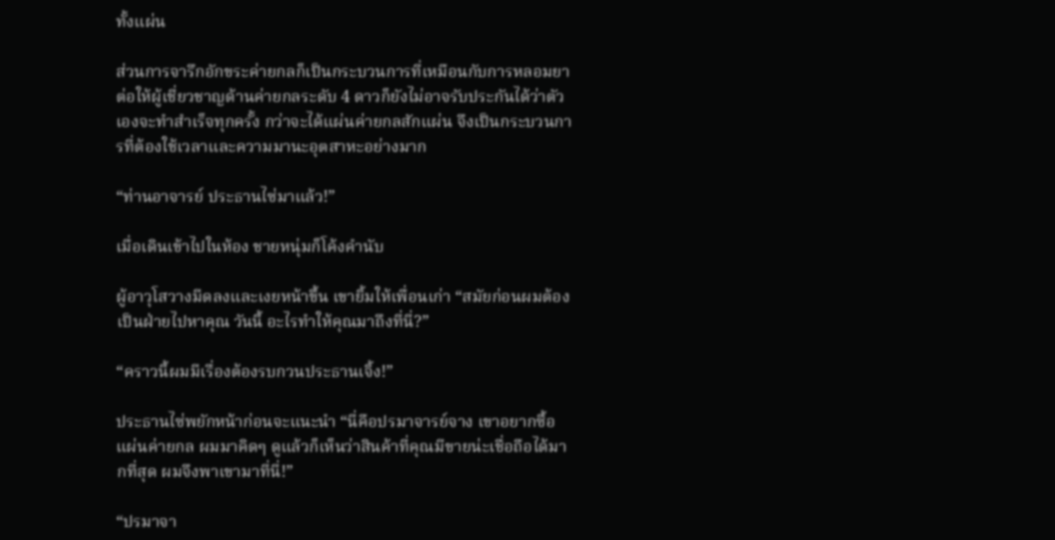ทั้งแผ่น

ส่วนการจารึกอักขระค่ายกลก็เป็นกระบวนการที่เหมือนกับการหลอมยา ต่อให้ผู้เชี่ยวชาญด้านค่ายกลระดับ 4 ดาวก็ยังไม่อาจรับประกันได้ว่าตัวเองจะทำสำเร็จทุกครั้ง กว่าจะได้แผ่นค่ายกลสักแผ่น จึงเป็นกระบวนการที่ต้องใช้เวลาและความมานะอุตสาหะอย่างมาก

“ท่านอาจารย์ ประธานไซ่มาแล้ว!”

เมื่อเดินเข้าไปในห้อง ชายหนุ่มก็โค้งคำนับ

ผู้อาวุโสวางมีดลงและเงยหน้าขึ้น เขายิ้มให้เพื่อนเก่า “สมัยก่อนผมต้องเป็นฝ่ายไปหาคุณ วันนี้ อะไรทำให้คุณมาถึงที่นี่?”

“คราวนี้ผมมีเรื่องต้องรบกวนประธานเจิ้ง!”

ประธานไซ่พยักหน้าก่อนจะแนะนำ “นี่คือปรมาจารย์จาง เขาอยากซื้อแผ่นค่ายกล ผมมาคิดๆ ดูแล้วก็เห็นว่าสินค้าที่คุณมีขายน่ะเชื่อถือได้มากที่สุด ผมจึงพาเขามาที่นี่!”

“ปรมาจา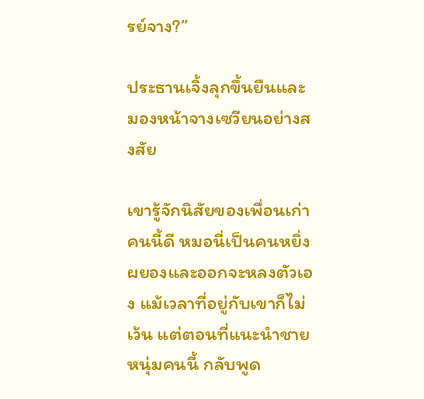รย์จาง?”

ประธานเจิ้งลุกขึ้นยืนและมองหน้าจางเซวียนอย่างสงสัย

เขารู้จักนิสัยของเพื่อนเก่าคนนี้ดี หมอนี่เป็นคนหยิ่งผยองและออกจะหลงตัวเอง แม้เวลาที่อยู่กับเขาก็ไม่เว้น แต่ตอนที่แนะนำชายหนุ่มคนนี้ กลับพูด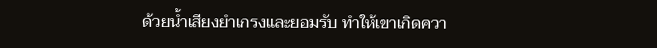ด้วยน้ำเสียงยำเกรงและยอมรับ ทำให้เขาเกิดควา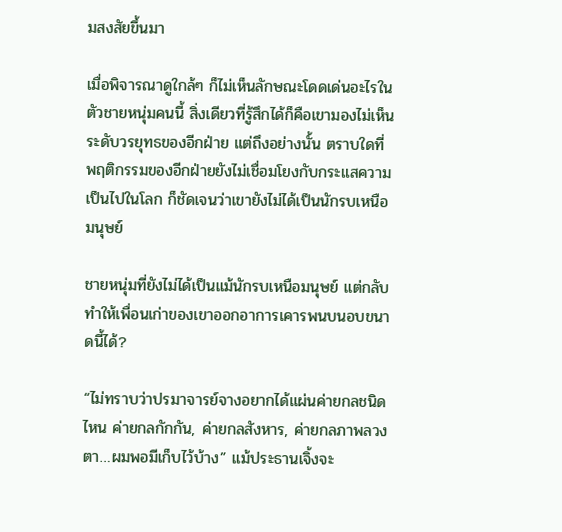มสงสัยขึ้นมา

เมื่อพิจารณาดูใกล้ๆ ก็ไม่เห็นลักษณะโดดเด่นอะไรในตัวชายหนุ่มคนนี้ สิ่งเดียวที่รู้สึกได้ก็คือเขามองไม่เห็นระดับวรยุทธของอีกฝ่าย แต่ถึงอย่างนั้น ตราบใดที่พฤติกรรมของอีกฝ่ายยังไม่เชื่อมโยงกับกระแสความเป็นไปในโลก ก็ชัดเจนว่าเขายังไม่ได้เป็นนักรบเหนือมนุษย์

ชายหนุ่มที่ยังไม่ได้เป็นแม้นักรบเหนือมนุษย์ แต่กลับทำให้เพื่อนเก่าของเขาออกอาการเคารพนบนอบขนาดนี้ได้?

“ไม่ทราบว่าปรมาจารย์จางอยากได้แผ่นค่ายกลชนิดไหน ค่ายกลกักกัน, ค่ายกลสังหาร, ค่ายกลภาพลวงตา…ผมพอมีเก็บไว้บ้าง” แม้ประธานเจิ้งจะ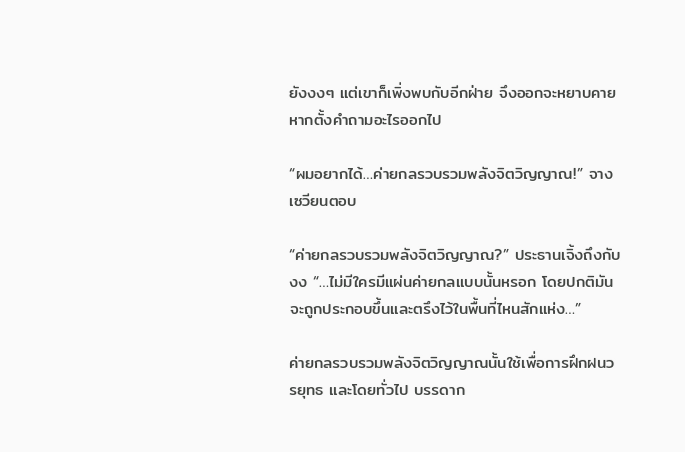ยังงงๆ แต่เขาก็เพิ่งพบกับอีกฝ่าย จึงออกจะหยาบคายหากตั้งคำถามอะไรออกไป

“ผมอยากได้…ค่ายกลรวบรวมพลังจิตวิญญาณ!” จางเซวียนตอบ

“ค่ายกลรวบรวมพลังจิตวิญญาณ?” ประธานเจิ้งถึงกับงง “…ไม่มีใครมีแผ่นค่ายกลแบบนั้นหรอก โดยปกติมันจะถูกประกอบขึ้นและตรึงไว้ในพื้นที่ไหนสักแห่ง…”

ค่ายกลรวบรวมพลังจิตวิญญาณนั้นใช้เพื่อการฝึกฝนวรยุทธ และโดยทั่วไป บรรดาก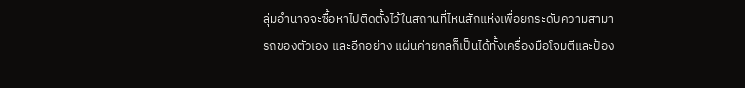ลุ่มอำนาจจะซื้อหาไปติดตั้งไว้ในสถานที่ไหนสักแห่งเพื่อยกระดับความสามารถของตัวเอง และอีกอย่าง แผ่นค่ายกลก็เป็นได้ทั้งเครื่องมือโจมตีและป้อง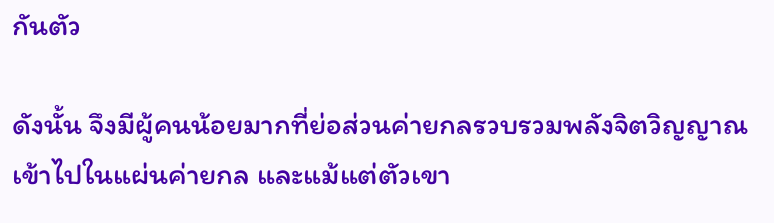กันตัว

ดังนั้น จึงมีผู้คนน้อยมากที่ย่อส่วนค่ายกลรวบรวมพลังจิตวิญญาณเข้าไปในแผ่นค่ายกล และแม้แต่ตัวเขา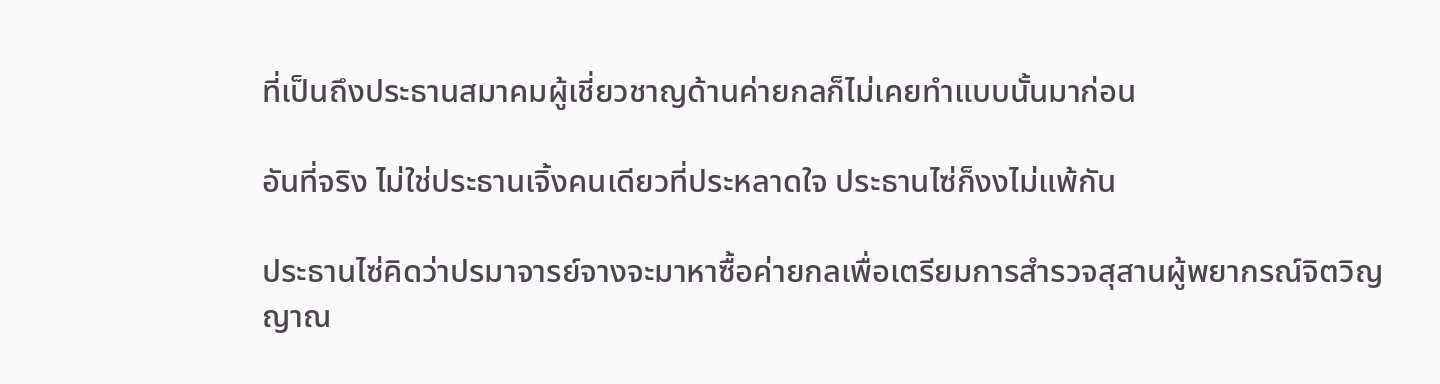ที่เป็นถึงประธานสมาคมผู้เชี่ยวชาญด้านค่ายกลก็ไม่เคยทำแบบนั้นมาก่อน

อันที่จริง ไม่ใช่ประธานเจิ้งคนเดียวที่ประหลาดใจ ประธานไซ่ก็งงไม่แพ้กัน

ประธานไซ่คิดว่าปรมาจารย์จางจะมาหาซื้อค่ายกลเพื่อเตรียมการสำรวจสุสานผู้พยากรณ์จิตวิญญาณ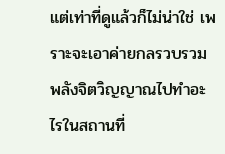แต่เท่าที่ดูแล้วก็ไม่น่าใช่ เพราะจะเอาค่ายกลรวบรวมพลังจิตวิญญาณไปทำอะไรในสถานที่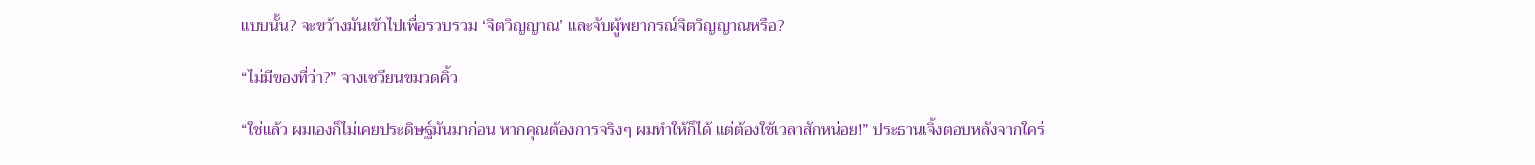แบบนั้น? จะขว้างมันเข้าไปเพื่อรวบรวม ‘จิตวิญญาณ’ และจับผู้พยากรณ์จิตวิญญาณหรือ?

“ไม่มีของที่ว่า?” จางเซวียนขมวดคิ้ว

“ใช่แล้ว ผมเองก็ไม่เคยประดิษฐ์มันมาก่อน หากคุณต้องการจริงๆ ผมทำให้ก็ได้ แต่ต้องใช้เวลาสักหน่อย!” ประธานเจิ้งตอบหลังจากใคร่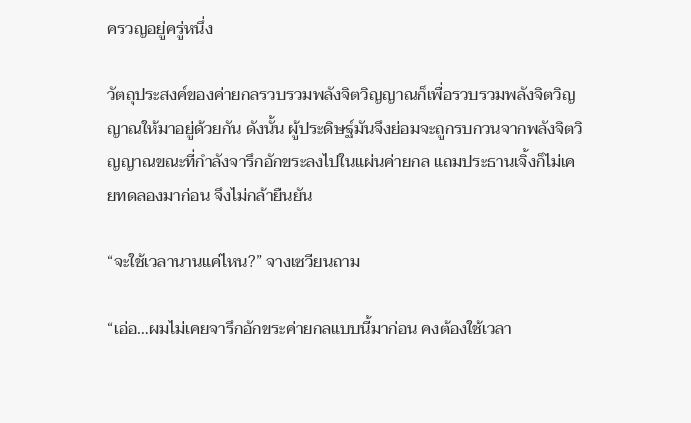ครวญอยู่ครู่หนึ่ง

วัตถุประสงค์ของค่ายกลรวบรวมพลังจิตวิญญาณก็เพื่อรวบรวมพลังจิตวิญญาณให้มาอยู่ด้วยกัน ดังนั้น ผู้ประดิษฐ์มันจึงย่อมจะถูกรบกวนจากพลังจิตวิญญาณขณะที่กำลังจารึกอักขระลงไปในแผ่นค่ายกล แถมประธานเจิ้งก็ไม่เคยทดลองมาก่อน จึงไม่กล้ายืนยัน

“จะใช้เวลานานแค่ไหน?” จางเซวียนถาม

“เอ่อ…ผมไม่เคยจารึกอักขระค่ายกลแบบนี้มาก่อน คงต้องใช้เวลา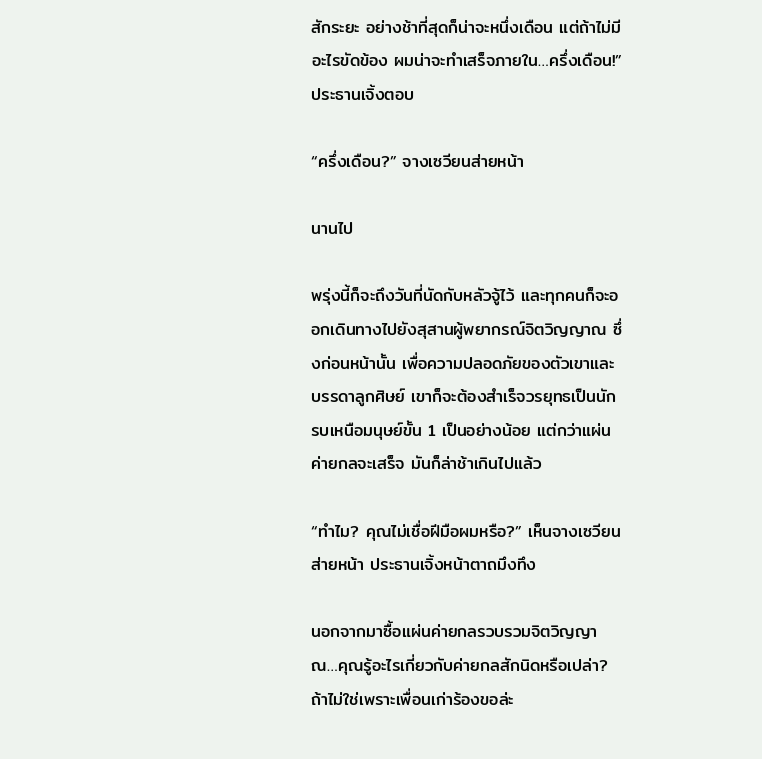สักระยะ อย่างช้าที่สุดก็น่าจะหนึ่งเดือน แต่ถ้าไม่มีอะไรขัดข้อง ผมน่าจะทำเสร็จภายใน…ครึ่งเดือน!” ประธานเจิ้งตอบ

“ครึ่งเดือน?” จางเซวียนส่ายหน้า

นานไป

พรุ่งนี้ก็จะถึงวันที่นัดกับหลัวจู้ไว้ และทุกคนก็จะออกเดินทางไปยังสุสานผู้พยากรณ์จิตวิญญาณ ซึ่งก่อนหน้านั้น เพื่อความปลอดภัยของตัวเขาและบรรดาลูกศิษย์ เขาก็จะต้องสำเร็จวรยุทธเป็นนักรบเหนือมนุษย์ขั้น 1 เป็นอย่างน้อย แต่กว่าแผ่นค่ายกลจะเสร็จ มันก็ล่าช้าเกินไปแล้ว

“ทำไม? คุณไม่เชื่อฝีมือผมหรือ?” เห็นจางเซวียนส่ายหน้า ประธานเจิ้งหน้าตาถมึงทึง

นอกจากมาซื้อแผ่นค่ายกลรวบรวมจิตวิญญาณ…คุณรู้อะไรเกี่ยวกับค่ายกลสักนิดหรือเปล่า? ถ้าไม่ใช่เพราะเพื่อนเก่าร้องขอล่ะ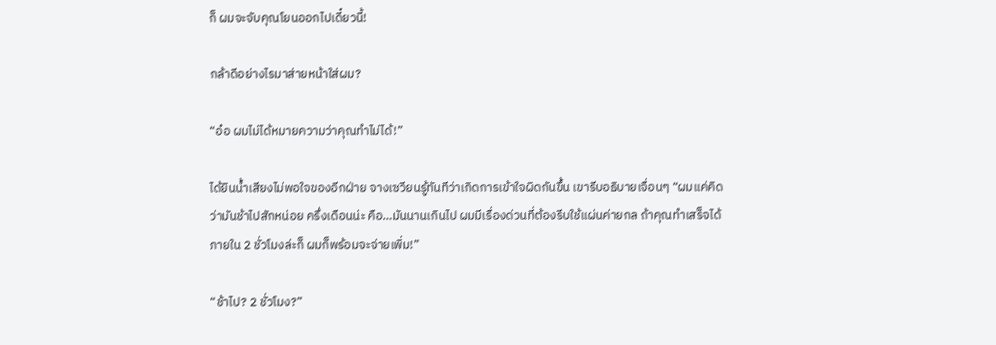ก็ ผมจะจับคุณโยนออกไปเดี๋ยวนี้!

กล้าดีอย่างไรมาส่ายหน้าใส่ผม?

“อ๋อ ผมไม่ได้หมายความว่าคุณทำไม่ได้!”

ได้ยินน้ำเสียงไม่พอใจของอีกฝ่าย จางเซวียนรู้ทันทีว่าเกิดการเข้าใจผิดกันขึ้น เขารีบอธิบายเจื่อนๆ “ผมแค่คิดว่ามันช้าไปสักหน่อย ครึ่งเดือนน่ะ คือ…มันนานเกินไป ผมมีเรื่องด่วนที่ต้องรีบใช้แผ่นค่ายกล ถ้าคุณทำเสร็จได้ภายใน 2 ชั่วโมงล่ะก็ ผมก็พร้อมจะจ่ายเพิ่ม!”

“ช้าไป? 2 ชั่วโมง?”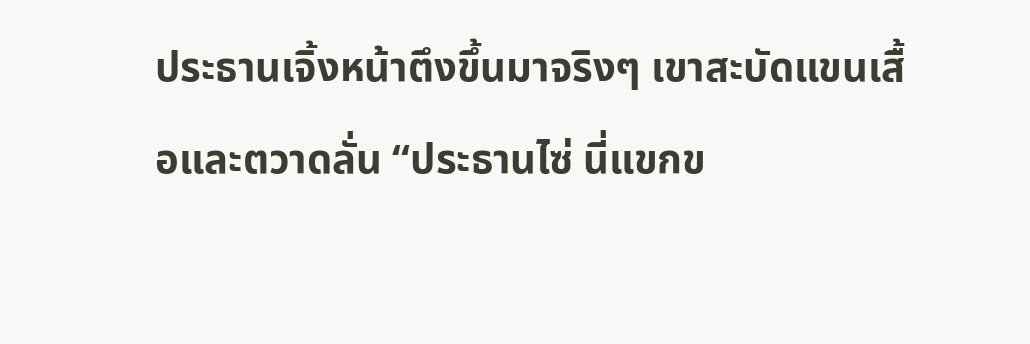ประธานเจิ้งหน้าตึงขึ้นมาจริงๆ เขาสะบัดแขนเสื้อและตวาดลั่น “ประธานไซ่ นี่แขกข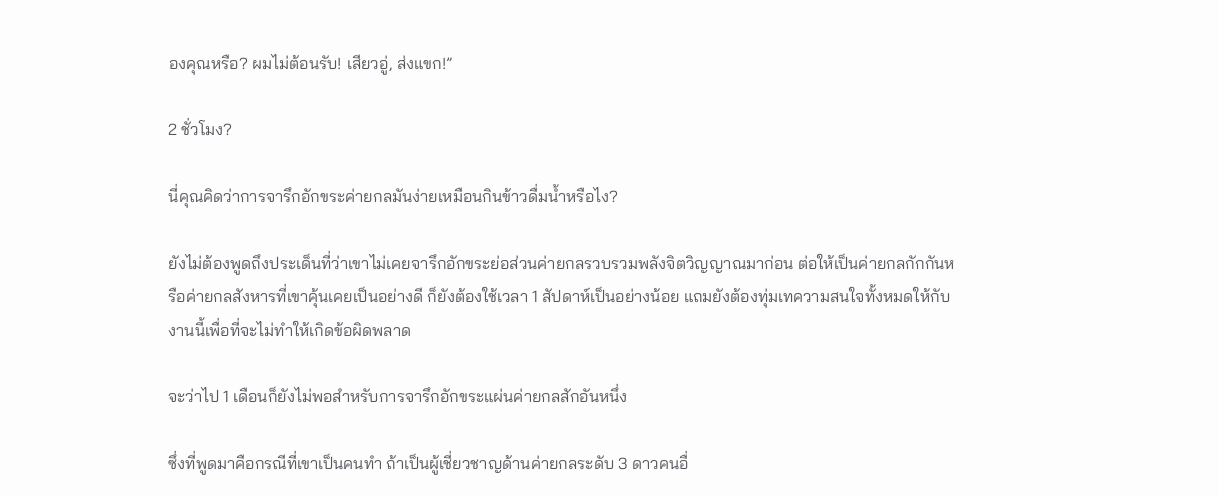องคุณหรือ? ผมไม่ต้อนรับ! เสียวอู่, ส่งแขก!”

2 ชั่วโมง?

นี่คุณคิดว่าการจารึกอักขระค่ายกลมันง่ายเหมือนกินข้าวดื่มน้ำหรือไง?

ยังไม่ต้องพูดถึงประเด็นที่ว่าเขาไม่เคยจารึกอักขระย่อส่วนค่ายกลรวบรวมพลังจิตวิญญาณมาก่อน ต่อให้เป็นค่ายกลกักกันหรือค่ายกลสังหารที่เขาคุ้นเคยเป็นอย่างดี ก็ยังต้องใช้เวลา 1 สัปดาห์เป็นอย่างน้อย แถมยังต้องทุ่มเทความสนใจทั้งหมดให้กับงานนี้เพื่อที่จะไม่ทำให้เกิดข้อผิดพลาด

จะว่าไป 1 เดือนก็ยังไม่พอสำหรับการจารึกอักขระแผ่นค่ายกลสักอันหนึ่ง

ซึ่งที่พูดมาคือกรณีที่เขาเป็นคนทำ ถ้าเป็นผู้เชี่ยวชาญด้านค่ายกลระดับ 3 ดาวคนอื่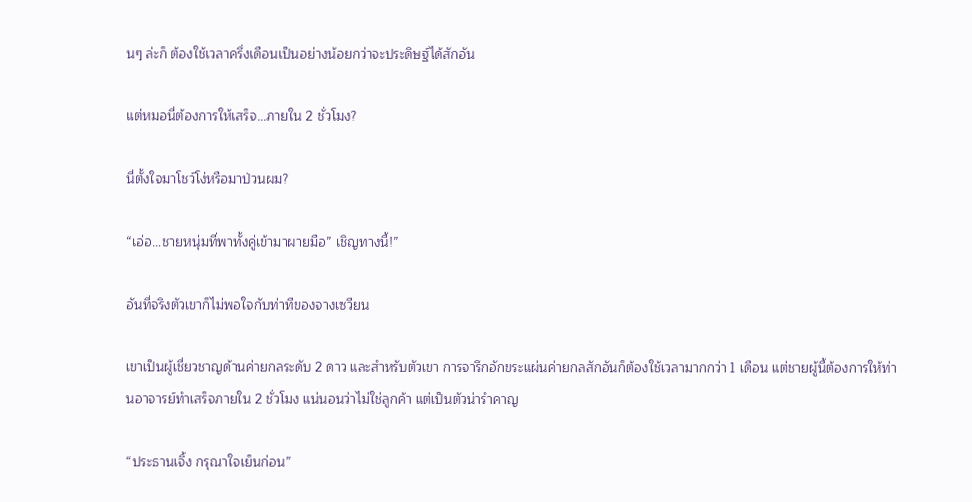นๆ ล่ะก็ ต้องใช้เวลาครึ่งเดือนเป็นอย่างน้อยกว่าจะประดิษฐ์ได้สักอัน

แต่หมอนี่ต้องการให้เสร็จ…ภายใน 2 ชั่วโมง?

นี่ตั้งใจมาโชว์โง่หรือมาป่วนผม?

“เอ่อ…ชายหนุ่มที่พาทั้งคู่เข้ามาผายมือ” เชิญทางนี้!”

อันที่จริงตัวเขาก็ไม่พอใจกับท่าทีของจางเซวียน

เขาเป็นผู้เชี่ยวชาญด้านค่ายกลระดับ 2 ดาว และสำหรับตัวเขา การจารึกอักขระแผ่นค่ายกลสักอันก็ต้องใช้เวลามากกว่า 1 เดือน แต่ชายผู้นี้ต้องการให้ท่านอาจารย์ทำเสร็จภายใน 2 ชั่วโมง แน่นอนว่าไม่ใช่ลูกค้า แต่เป็นตัวน่ารำคาญ

“ประธานเจิ้ง กรุณาใจเย็นก่อน”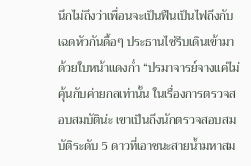นึกไม่ถึงว่าเพื่อนจะเป็นฟืนเป็นไฟถึงกับเฉดหัวกันดื้อๆ ประธานไซ่รีบเดินเข้ามาด้วยใบหน้าแดงก่ำ “ปรมาจารย์จางแค่ไม่คุ้นกับค่ายกลเท่านั้น ในเรื่องการตรวจสอบสมบัติน่ะ เขาเป็นถึงนักตรวจสอบสมบัติระดับ 5 ดาวที่เอาชนะสายน้ำมหาสม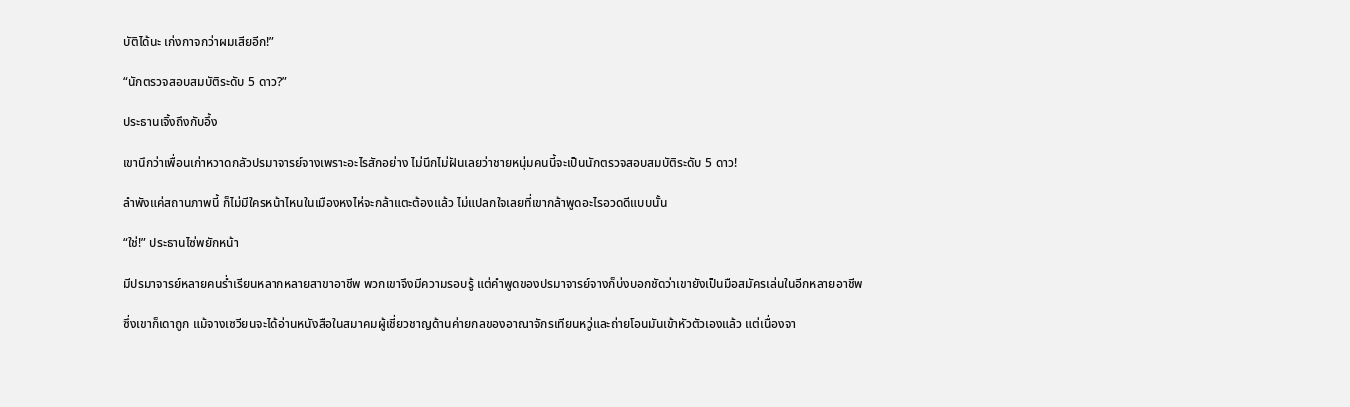บัติได้นะ เก่งกาจกว่าผมเสียอีก!”

“นักตรวจสอบสมบัติระดับ 5 ดาว?”

ประธานเจิ้งถึงกับอึ้ง

เขานึกว่าเพื่อนเก่าหวาดกลัวปรมาจารย์จางเพราะอะไรสักอย่าง ไม่นึกไม่ฝันเลยว่าชายหนุ่มคนนี้จะเป็นนักตรวจสอบสมบัติระดับ 5 ดาว!

ลำพังแค่สถานภาพนี้ ก็ไม่มีใครหน้าไหนในเมืองหงไห่จะกล้าแตะต้องแล้ว ไม่แปลกใจเลยที่เขากล้าพูดอะไรอวดดีแบบนั้น

“ใช่!” ประธานไซ่พยักหน้า

มีปรมาจารย์หลายคนร่ำเรียนหลากหลายสาขาอาชีพ พวกเขาจึงมีความรอบรู้ แต่คำพูดของปรมาจารย์จางก็บ่งบอกชัดว่าเขายังเป็นมือสมัครเล่นในอีกหลายอาชีพ

ซึ่งเขาก็เดาถูก แม้จางเซวียนจะได้อ่านหนังสือในสมาคมผู้เชี่ยวชาญด้านค่ายกลของอาณาจักรเทียนหวู่และถ่ายโอนมันเข้าหัวตัวเองแล้ว แต่เนื่องจา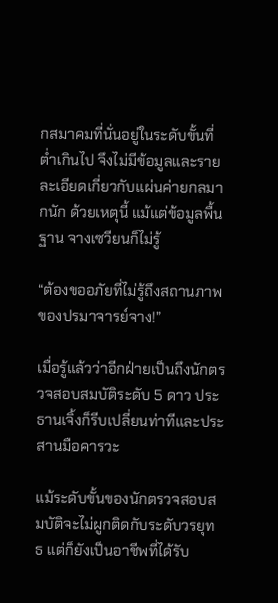กสมาคมที่นั่นอยู่ในระดับขั้นที่ต่ำเกินไป จึงไม่มีข้อมูลและรายละเอียดเกี่ยวกับแผ่นค่ายกลมากนัก ด้วยเหตุนี้ แม้แต่ข้อมูลพื้นฐาน จางเซวียนก็ไม่รู้

“ต้องขออภัยที่ไม่รู้ถึงสถานภาพของปรมาจารย์จาง!”

เมื่อรู้แล้วว่าอีกฝ่ายเป็นถึงนักตรวจสอบสมบัติระดับ 5 ดาว ประธานเจิ้งก็รีบเปลี่ยนท่าทีและประสานมือคารวะ

แม้ระดับขั้นของนักตรวจสอบสมบัติจะไม่ผูกติดกับระดับวรยุทธ แต่ก็ยังเป็นอาชีพที่ได้รับ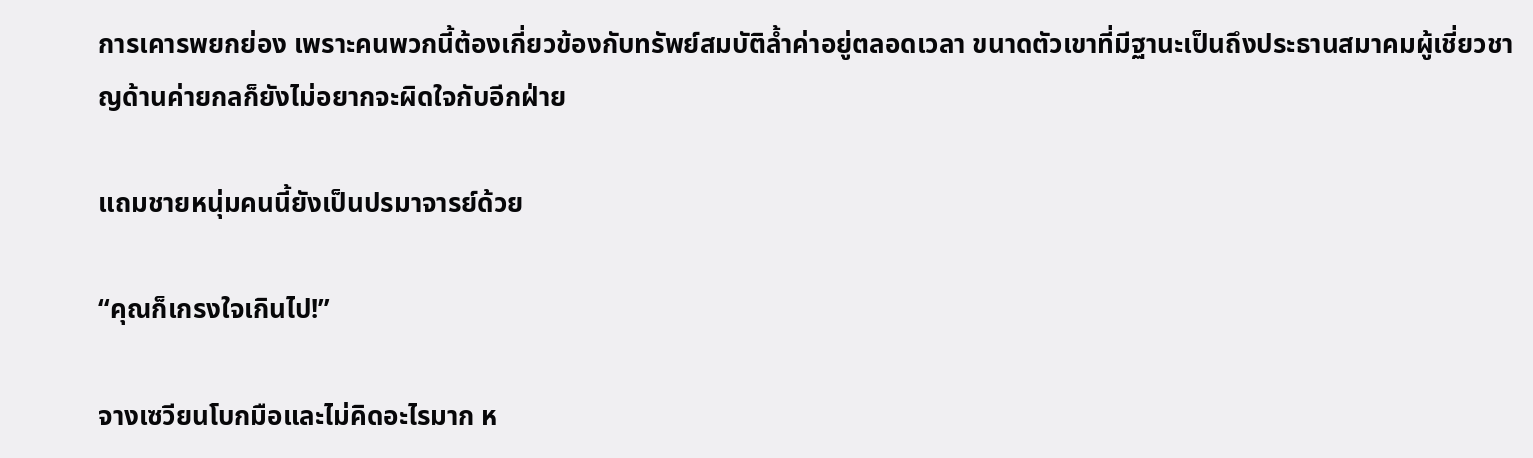การเคารพยกย่อง เพราะคนพวกนี้ต้องเกี่ยวข้องกับทรัพย์สมบัติล้ำค่าอยู่ตลอดเวลา ขนาดตัวเขาที่มีฐานะเป็นถึงประธานสมาคมผู้เชี่ยวชาญด้านค่ายกลก็ยังไม่อยากจะผิดใจกับอีกฝ่าย

แถมชายหนุ่มคนนี้ยังเป็นปรมาจารย์ด้วย

“คุณก็เกรงใจเกินไป!”

จางเซวียนโบกมือและไม่คิดอะไรมาก ห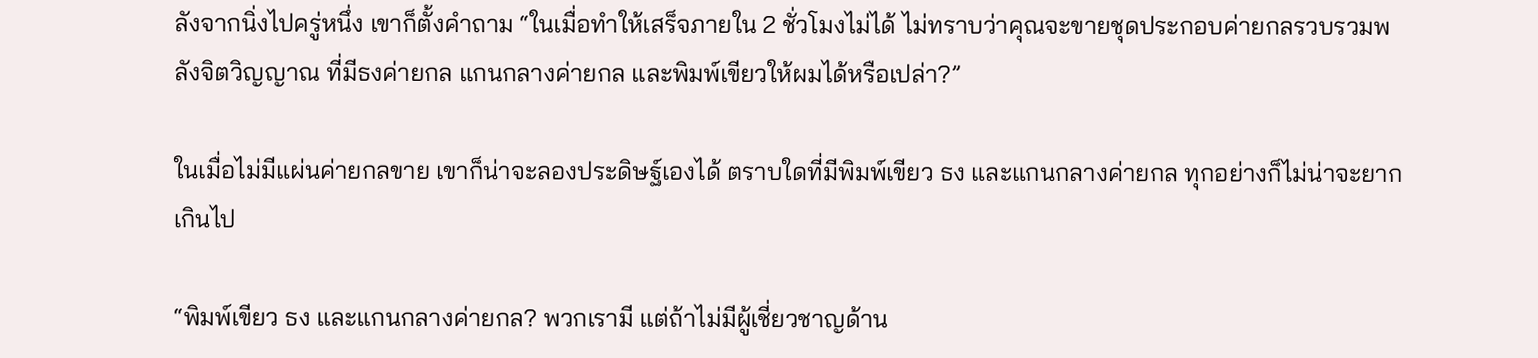ลังจากนิ่งไปครู่หนึ่ง เขาก็ตั้งคำถาม “ในเมื่อทำให้เสร็จภายใน 2 ชั่วโมงไม่ได้ ไม่ทราบว่าคุณจะขายชุดประกอบค่ายกลรวบรวมพลังจิตวิญญาณ ที่มีธงค่ายกล แกนกลางค่ายกล และพิมพ์เขียวให้ผมได้หรือเปล่า?”

ในเมื่อไม่มีแผ่นค่ายกลขาย เขาก็น่าจะลองประดิษฐ์เองได้ ตราบใดที่มีพิมพ์เขียว ธง และแกนกลางค่ายกล ทุกอย่างก็ไม่น่าจะยากเกินไป

“พิมพ์เขียว ธง และแกนกลางค่ายกล? พวกเรามี แต่ถ้าไม่มีผู้เชี่ยวชาญด้าน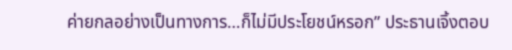ค่ายกลอย่างเป็นทางการ…ก็ไม่มีประโยชน์หรอก” ประธานเจิ้งตอบ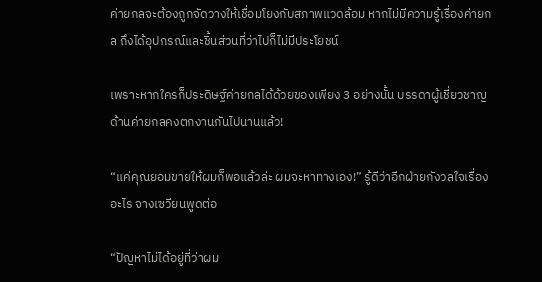ค่ายกลจะต้องถูกจัดวางให้เชื่อมโยงกับสภาพแวดล้อม หากไม่มีความรู้เรื่องค่ายกล ถึงได้อุปกรณ์และชิ้นส่วนที่ว่าไปก็ไม่มีประโยชน์

เพราะหากใครก็ประดิษฐ์ค่ายกลได้ด้วยของเพียง 3 อย่างนั้น บรรดาผู้เชี่ยวชาญด้านค่ายกลคงตกงานกันไปนานแล้ว!

“แค่คุณยอมขายให้ผมก็พอแล้วล่ะ ผมจะหาทางเอง!” รู้ดีว่าอีกฝ่ายกังวลใจเรื่องอะไร จางเซวียนพูดต่อ

“ปัญหาไม่ได้อยู่ที่ว่าผม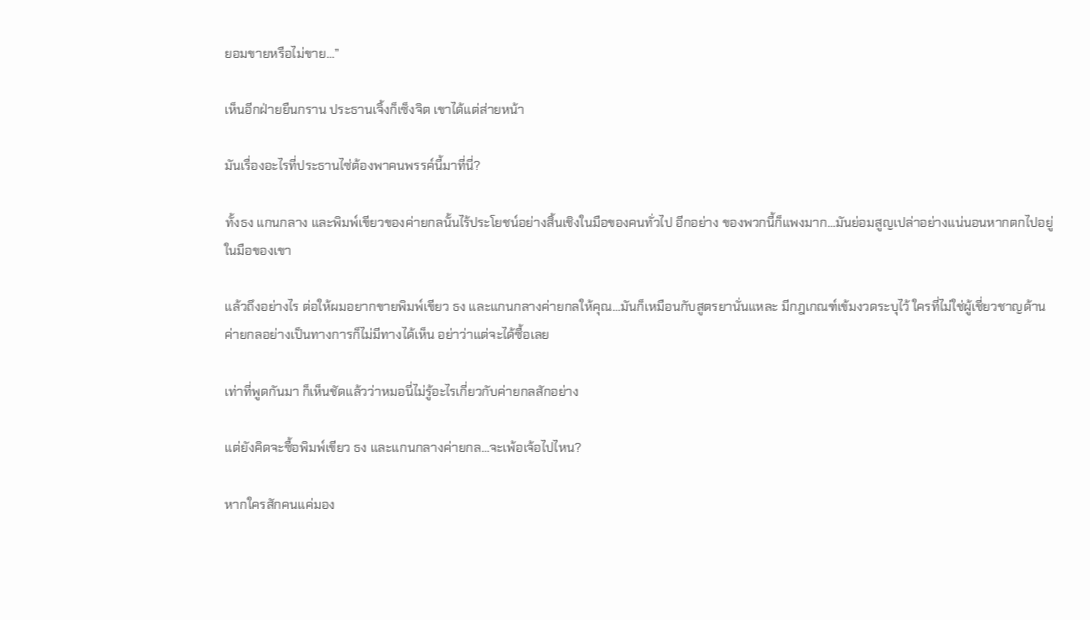ยอมขายหรือไม่ขาย…”

เห็นอีกฝ่ายยืนกราน ประธานเจิ้งก็เซ็งจิต เขาได้แต่ส่ายหน้า

มันเรื่องอะไรที่ประธานไซ่ต้องพาคนพรรค์นี้มาที่นี่?

ทั้งธง แกนกลาง และพิมพ์เขียวของค่ายกลนั้นไร้ประโยชน์อย่างสิ้นเชิงในมือของคนทั่วไป อีกอย่าง ของพวกนี้ก็แพงมาก…มันย่อมสูญเปล่าอย่างแน่นอนหากตกไปอยู่ในมือของเขา

แล้วถึงอย่างไร ต่อให้ผมอยากขายพิมพ์เขียว ธง และแกนกลางค่ายกลให้คุณ…มันก็เหมือนกับสูตรยานั่นแหละ มีกฎเกณฑ์เข้มงวดระบุไว้ ใครที่ไม่ใช่ผู้เชี่ยวชาญด้านค่ายกลอย่างเป็นทางการก็ไม่มีทางได้เห็น อย่าว่าแต่จะได้ซื้อเลย

เท่าที่พูดกันมา ก็เห็นชัดแล้วว่าหมอนี่ไม่รู้อะไรเกี่ยวกับค่ายกลสักอย่าง

แต่ยังคิดจะซื้อพิมพ์เขียว ธง และแกนกลางค่ายกล…จะเพ้อเจ้อไปไหน?

หากใครสักคนแค่มอง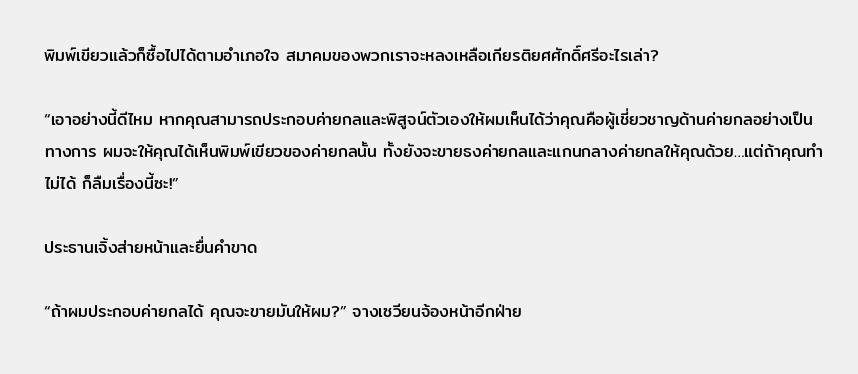พิมพ์เขียวแล้วก็ซื้อไปได้ตามอำเภอใจ สมาคมของพวกเราจะหลงเหลือเกียรติยศศักดิ์ศรีอะไรเล่า?

“เอาอย่างนี้ดีไหม หากคุณสามารถประกอบค่ายกลและพิสูจน์ตัวเองให้ผมเห็นได้ว่าคุณคือผู้เชี่ยวชาญด้านค่ายกลอย่างเป็นทางการ ผมจะให้คุณได้เห็นพิมพ์เขียวของค่ายกลนั้น ทั้งยังจะขายธงค่ายกลและแกนกลางค่ายกลให้คุณด้วย…แต่ถ้าคุณทำไม่ได้ ก็ลืมเรื่องนี้ซะ!”

ประธานเจิ้งส่ายหน้าและยื่นคำขาด

“ถ้าผมประกอบค่ายกลได้ คุณจะขายมันให้ผม?” จางเซวียนจ้องหน้าอีกฝ่าย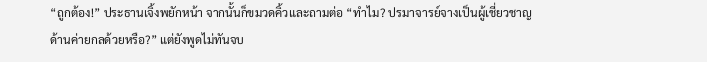“ถูกต้อง!” ประธานเจิ้งพยักหน้า จากนั้นก็ขมวดคิ้วและถามต่อ “ทำไม? ปรมาจารย์จางเป็นผู้เชี่ยวชาญด้านค่ายกลด้วยหรือ?” แต่ยังพูดไม่ทันจบ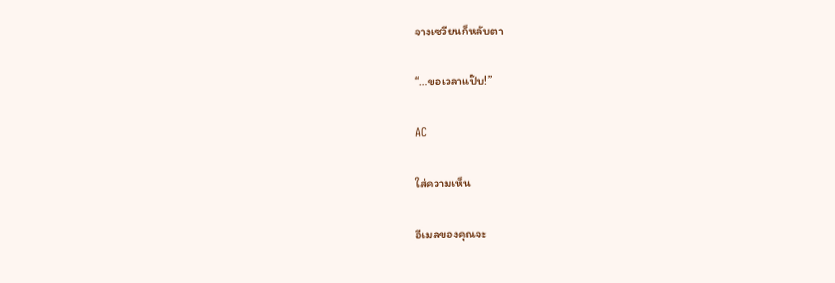จางเซวียนก็หลับตา

“…ขอเวลาแป๊บ!”

AC

ใส่ความเห็น

อีเมลของคุณจะ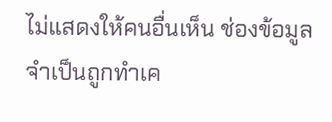ไม่แสดงให้คนอื่นเห็น ช่องข้อมูลจำเป็นถูกทำเค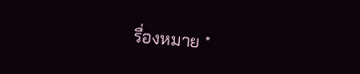รื่องหมาย *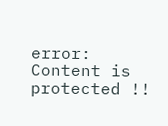error: Content is protected !!